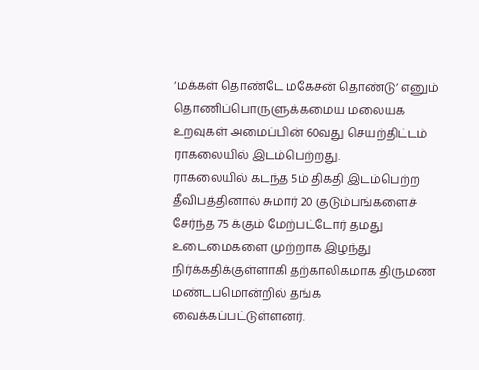‘மக்கள் தொண்டே மகேசன் தொண்டு’ எனும் தொணிப்பொருளுக்கமைய மலையக உறவுகள் அமைப்பின் 60வது செயற்திட்டம் ராகலையில் இடம்பெற்றது.
ராகலையில் கடந்த 5ம் திகதி இடம்பெற்ற தீவிபத்தினால் சுமார் 20 குடும்பங்களைச் சேர்ந்த 75 க்கும் மேற்பட்டோர் தமது உடைமைகளை முற்றாக இழந்து நிர்க்கதிக்குள்ளாகி தற்காலிகமாக திருமண மண்டபமொன்றில் தங்க வைக்கப்பட்டுள்ளனர்.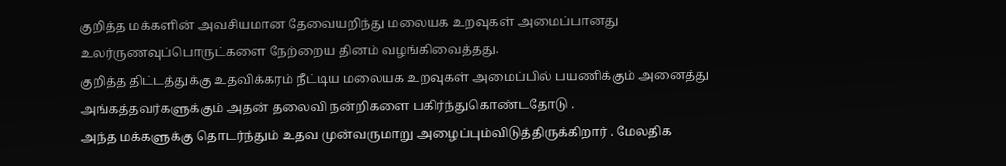குறித்த மக்களின் அவசியமான தேவையறிந்து மலையக உறவுகள் அமைப்பானது உலர்ருணவுப்பொருட்களை நேற்றைய தினம் வழங்கிவைத்தது.
குறித்த திட்டத்துக்கு உதவிக்கரம் நீட்டிய மலையக உறவுகள் அமைப்பில் பயணிக்கும் அனைத்து அங்கத்தவர்களுக்கும் அதன் தலைவி நன்றிகளை பகிர்ந்துகொண்டதோடு .
அந்த மக்களுக்கு தொடர்ந்தும் உதவ முன்வருமாறு அழைப்பும்விடுத்திருக்கிறார் . மேலதிக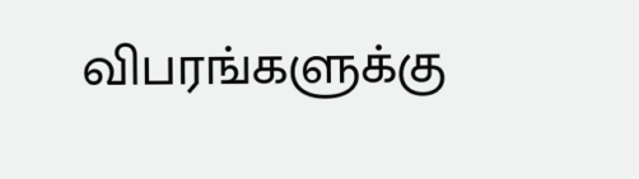விபரங்களுக்கு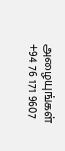அழையுங்கள் +94 76 171 9607